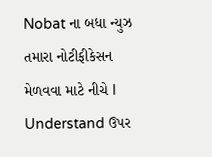Nobat ના બધા ન્યુઝ તમારા નોટીફીકેસન મેળવવા માટે નીચે I Understand ઉપર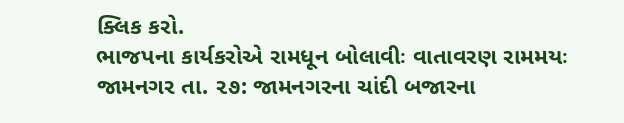ક્લિક કરો.
ભાજપના કાર્યકરોએ રામધૂન બોલાવીઃ વાતાવરણ રામમયઃ
જામનગર તા. ૨૭: જામનગરના ચાંદી બજારના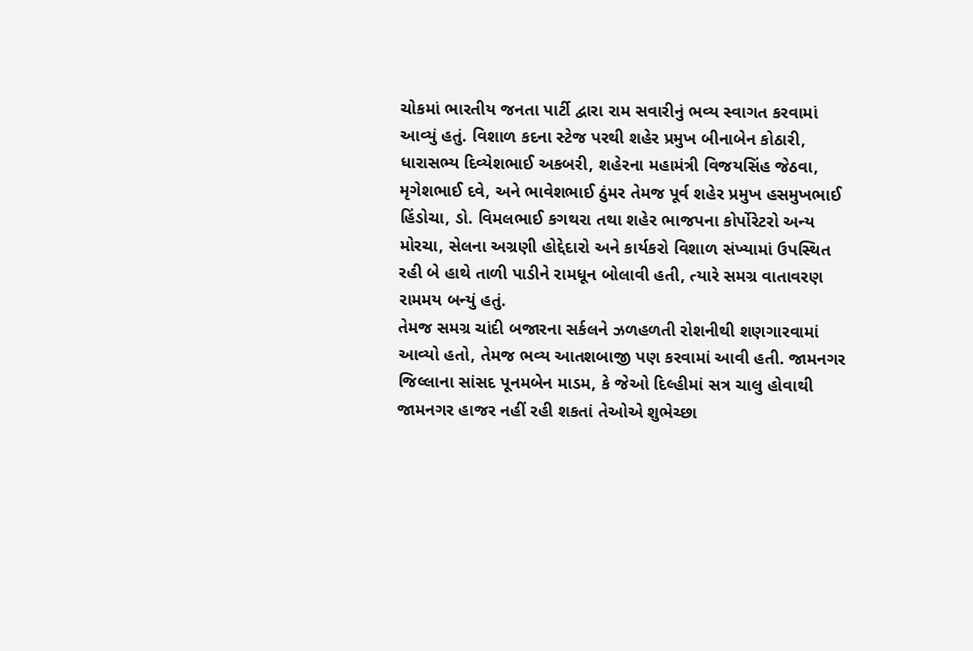ચોકમાં ભારતીય જનતા પાર્ટી દ્વારા રામ સવારીનું ભવ્ય સ્વાગત કરવામાં આવ્યું હતું. વિશાળ કદના સ્ટેજ પરથી શહેર પ્રમુખ બીનાબેન કોઠારી, ધારાસભ્ય દિવ્યેશભાઈ અકબરી, શહેરના મહામંત્રી વિજયસિંહ જેઠવા, મૃગેશભાઈ દવે, અને ભાવેશભાઈ ઠુંમર તેમજ પૂર્વ શહેર પ્રમુખ હસમુખભાઈ હિંડોચા, ડો. વિમલભાઈ કગથરા તથા શહેર ભાજપના કોર્પોરેટરો અન્ય મોરચા, સેલના અગ્રણી હોદ્દેદારો અને કાર્યકરો વિશાળ સંખ્યામાં ઉપસ્થિત રહી બે હાથે તાળી પાડીને રામધૂન બોલાવી હતી, ત્યારે સમગ્ર વાતાવરણ રામમય બન્યું હતું.
તેમજ સમગ્ર ચાંદી બજારના સર્કલને ઝળહળતી રોશનીથી શણગારવામાં આવ્યો હતો, તેમજ ભવ્ય આતશબાજી પણ કરવામાં આવી હતી. જામનગર જિલ્લાના સાંસદ પૂનમબેન માડમ, કે જેઓ દિલ્હીમાં સત્ર ચાલુ હોવાથી જામનગર હાજર નહીં રહી શકતાં તેઓએ શુભેચ્છા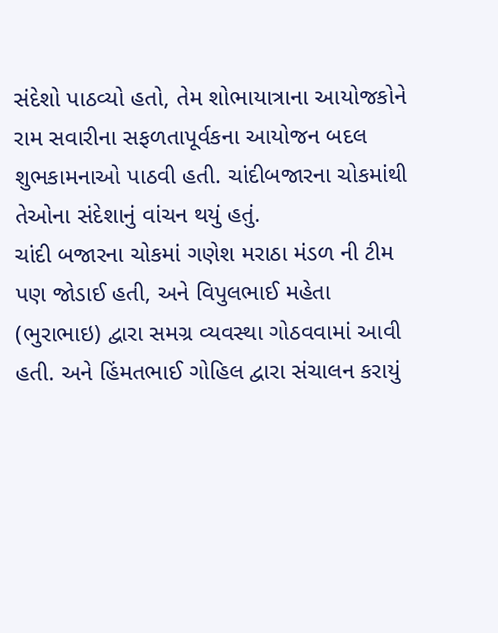સંદેશો પાઠવ્યો હતો, તેમ શોભાયાત્રાના આયોજકોને રામ સવારીના સફળતાપૂર્વકના આયોજન બદલ શુભકામનાઓ પાઠવી હતી. ચાંદીબજારના ચોકમાંથી તેઓના સંદેશાનું વાંચન થયું હતું.
ચાંદી બજારના ચોકમાં ગણેશ મરાઠા મંડળ ની ટીમ પણ જોડાઈ હતી, અને વિપુલભાઈ મહેતા (ભુરાભાઇ) દ્વારા સમગ્ર વ્યવસ્થા ગોઠવવામાં આવી હતી. અને હિંમતભાઈ ગોહિલ દ્વારા સંચાલન કરાયું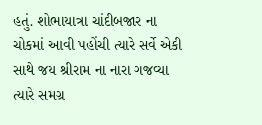હતું. શોભાયાત્રા ચાંદીબજાર ના ચોકમાં આવી પહોંચી ત્યારે સર્વે એકી સાથે જય શ્રીરામ ના નારા ગજવ્યા ત્યારે સમગ્ર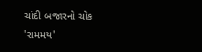ચાંદી બજારનો ચોક 'રામમય'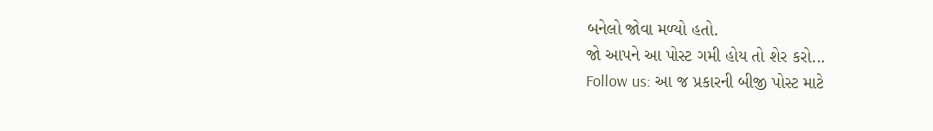બનેલો જોવા મળ્યો હતો.
જો આપને આ પોસ્ટ ગમી હોય તો શેર કરો...
Follow us: આ જ પ્રકારની બીજી પોસ્ટ માટે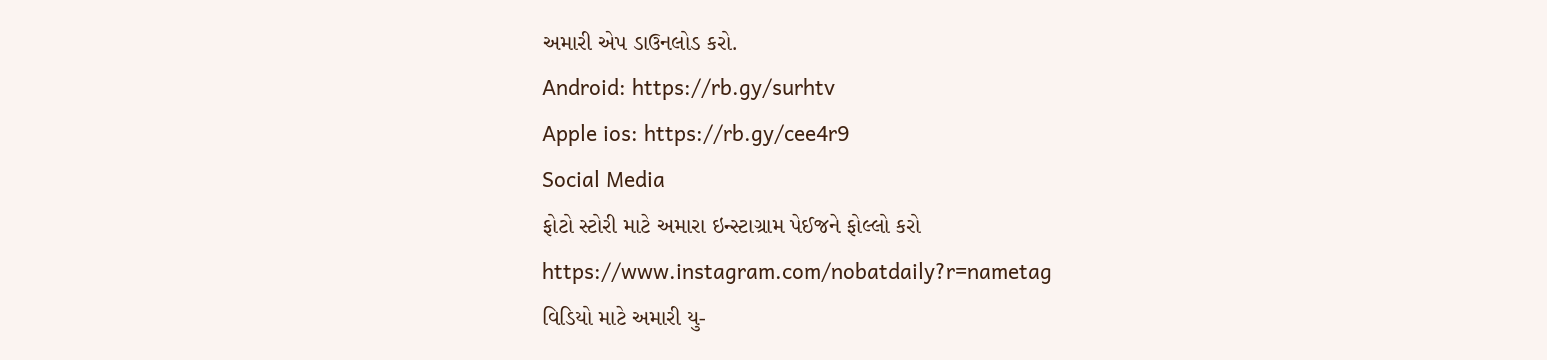અમારી એપ ડાઉનલોડ કરો.
Android: https://rb.gy/surhtv
Apple ios: https://rb.gy/cee4r9
Social Media
ફોટો સ્ટોરી માટે અમારા ઇન્સ્ટાગ્રામ પેઈજને ફોલ્લો કરો
https://www.instagram.com/nobatdaily?r=nametag
વિડિયો માટે અમારી યુ-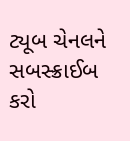ટ્યૂબ ચેનલને સબસ્ક્રાઈબ કરો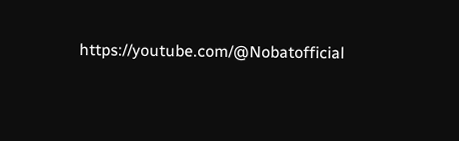https://youtube.com/@Nobatofficial